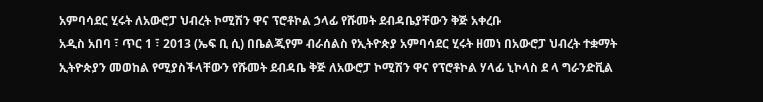አምባሳደር ሂሩት ለአውሮፓ ህብረት ኮሚሽን ዋና ፕሮቶኮል ኃላፊ የሹመት ደብዳቤያቸውን ቅጅ አቀረቡ
አዲስ አበባ ፣ ጥር 1 ፣ 2013 (ኤፍ ቢ ሲ) በቤልጂየም ብራሰልስ የኢትዮጵያ አምባሳደር ሂሩት ዘመነ በአውሮፓ ህብረት ተቋማት ኢትዮጵያን መወከል የሚያስችላቸውን የሹመት ደብዳቤ ቅጅ ለአውሮፓ ኮሚሽን ዋና የፕሮቶኮል ሃላፊ ኒኮላስ ደ ላ ግራንድቪል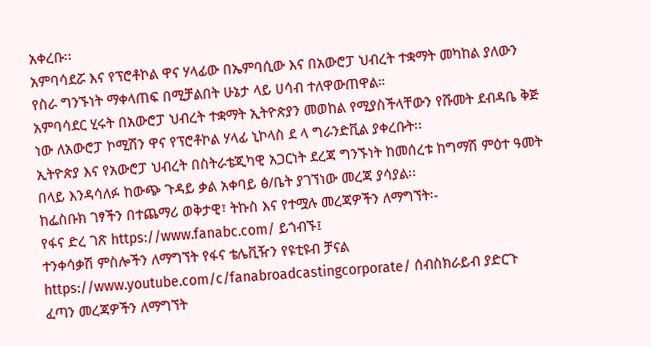አቀረቡ፡፡
አምባሳደሯ እና የፕሮቶኮል ዋና ሃላፊው በኤምባሲው እና በአውሮፓ ህብረት ተቋማት መካከል ያለውን የስራ ግንኙነት ማቀላጠፍ በሚቻልበት ሁኔታ ላይ ሀሳብ ተለዋውጠዋል።
አምባሳደር ሂሩት በአውሮፓ ህብረት ተቋማት ኢትዮጵያን መወከል የሚያስችላቸውን የሹመት ደብዳቤ ቅጅ ነው ለአውሮፓ ኮሚሽን ዋና የፕሮቶኮል ሃላፊ ኒኮላስ ደ ላ ግራንድቪል ያቀረቡት፡፡
ኢትዮጵያ እና የአውሮፓ ህብረት በስትራቴጂካዊ አጋርነት ደረጃ ግንኙነት ከመሰረቱ ከግማሽ ምዕተ ዓመት በላይ እንዳሳለፉ ከውጭ ጉዳይ ቃል አቀባይ ፅ/ቤት ያገኘነው መረጃ ያሳያል፡፡
ከፌስቡክ ገፃችን በተጨማሪ ወቅታዊ፣ ትኩስ እና የተሟሉ መረጃዎችን ለማግኘት፡-
የፋና ድረ ገጽ https://www.fanabc.com/ ይጎብኙ፤
ተንቀሳቃሽ ምስሎችን ለማግኘት የፋና ቴሌቪዥን የዩቲዩብ ቻናል https://www.youtube.com/c/fanabroadcastingcorporate/ ሰብስክራይብ ያድርጉ
ፈጣን መረጃዎችን ለማግኘት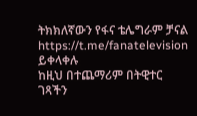ትክክለኛውን የፋና ቴሌግራም ቻናል https://t.me/fanatelevision ይቀላቀሉ
ከዚህ በተጨማሪም በትዊተር ገጻችን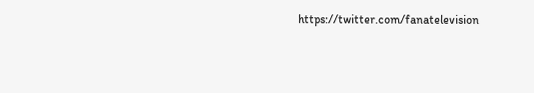https://twitter.com/fanatelevision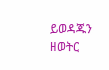ይወዳጁን
ዘወትር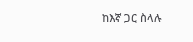ከእኛ ጋር ስላሉ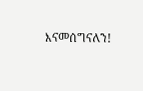እናመሰግናለን!